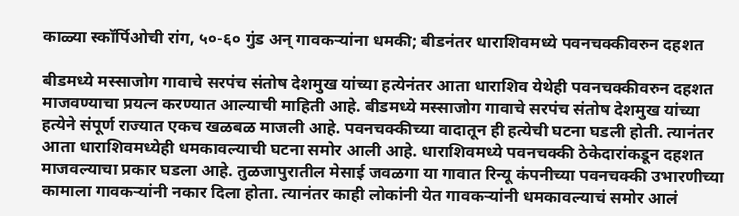काळ्या स्कॉर्पिओची रांग, ५०-६० गुंड अन् गावकऱ्यांना धमकी; बीडनंतर धाराशिवमध्ये पवनचक्कीवरुन दहशत

बीडमध्ये मस्साजोग गावाचे सरपंच संतोष देशमुख यांच्या हत्येनंतर आता धाराशिव येथेही पवनचक्कीवरुन दहशत माजवण्याचा प्रयत्न करण्यात आल्याची माहिती आहे. बीडमध्ये मस्साजोग गावाचे सरपंच संतोष देशमुख यांच्या हत्येने संपूर्ण राज्यात एकच खळबळ माजली आहे. पवनचक्कीच्या वादातून ही हत्येची घटना घडली होती. त्यानंतर आता धाराशिवमध्येही धमकावल्याची घटना समोर आली आहे. धाराशिवमध्ये पवनचक्की ठेकेदारांकडून दहशत माजवल्याचा प्रकार घडला आहे. तुळजापुरातील मेसाई जवळगा या गावात रिन्यू कंपनीच्या पवनचक्की उभारणीच्या कामाला गावकऱ्यांनी नकार दिला होता. त्यानंतर काही लोकांनी येत गावकऱ्यांनी धमकावल्याचं समोर आलं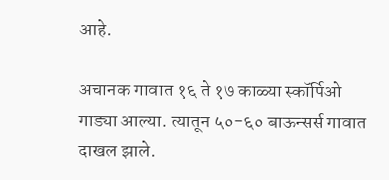आहे.

अचानक गावात १६ ते १७ काळ्या स्कॉर्पिओ गाड्या आल्या. त्यातून ५०-६० बाऊन्सर्स गावात दाखल झाले.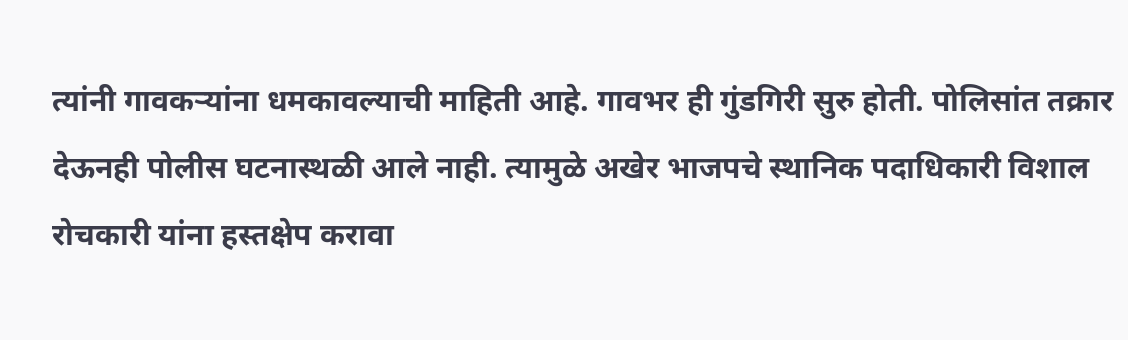त्यांनी गावकऱ्यांना धमकावल्याची माहिती आहे. गावभर ही गुंडगिरी सुरु होती. पोलिसांत तक्रार देऊनही पोलीस घटनास्थळी आले नाही. त्यामुळे अखेर भाजपचे स्थानिक पदाधिकारी विशाल रोचकारी यांना हस्तक्षेप करावा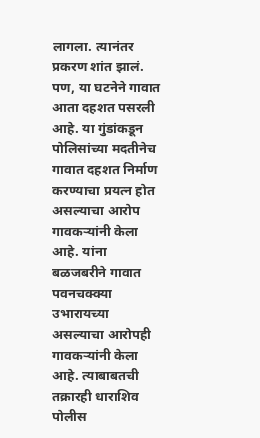लागला. त्यानंतर प्रकरण शांत झालं. पण, या घटनेने गावात आता दहशत पसरली आहे. या गुंडांकडून पोलिसांच्या मदतीनेच गावात दहशत निर्माण करण्याचा प्रयत्न होत असल्याचा आरोप गावकऱ्यांनी केला आहे. यांना बळजबरीने गावात पवनचक्क्या उभारायच्या असल्याचा आरोपही गावकऱ्यांनी केला आहे. त्याबाबतची तक्रारही धाराशिव पोलीस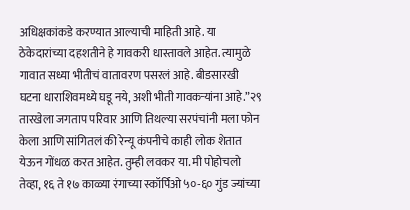अधिक्षकांकडे करण्यात आल्याची माहिती आहे. या ठेकेदारांच्या दहशतीने हे गावकरी धास्तावले आहेत. त्यामुळे गावात सध्या भीतीचं वातावरण पसरलं आहे. बीडसारखी घटना धाराशिवमध्ये घडू नये, अशी भीती गावकऱ्यांना आहे.”२९ तारखेला जगताप परिवार आणि तिथल्या सरपंचांनी मला फोन केला आणि सांगितलं की रेन्यू कंपनीचे काही लोक शेतात येऊन गोंधळ करत आहेत. तुम्ही लवकर या. मी पोहोचलो तेव्हा, १६ ते १७ काळ्या रंगाच्या स्कॉर्पिओ ५०-६० गुंड ज्यांच्या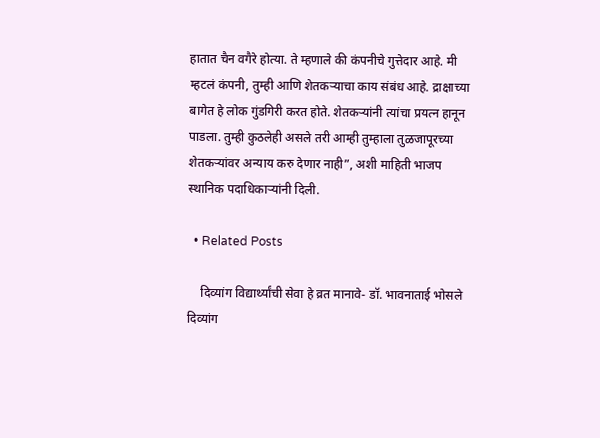हातात चैन वगैरे होत्या. ते म्हणाले की कंपनीचे गुत्तेदार आहे. मी म्हटलं कंपनी, तुम्ही आणि शेतकऱ्याचा काय संबंध आहे. द्राक्षाच्या बागेत हे लोक गुंडगिरी करत होते. शेतकऱ्यांनी त्यांचा प्रयत्न हानून पाडला. तुम्ही कुठलेही असले तरी आम्ही तुम्हाला तुळजापूरच्या शेतकऱ्यांवर अन्याय करु देणार नाही”, अशी माहिती भाजप स्थानिक पदाधिकाऱ्यांनी दिली.

  • Related Posts

    दिव्यांग विद्यार्थ्यांची सेवा हे व्रत मानावे- डॉ. भावनाताई भोसले दिव्यांग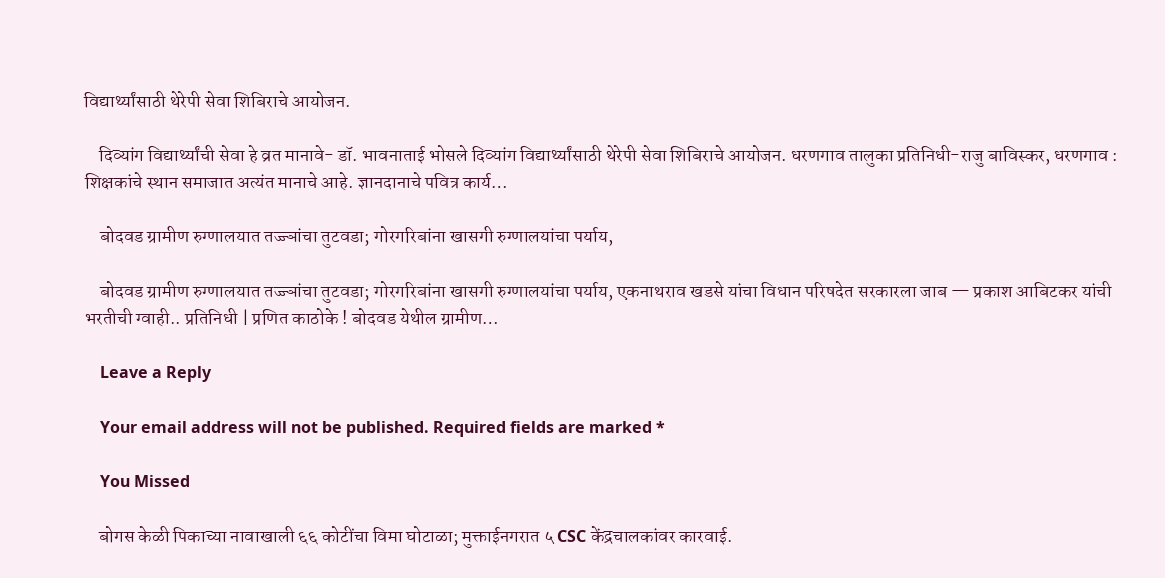विद्यार्थ्यांसाठी थेरेपी सेवा शिबिराचे आयोजन.

    दिव्यांग विद्यार्थ्यांची सेवा हे व्रत मानावे- डॉ. भावनाताई भोसले दिव्यांग विद्यार्थ्यांसाठी थेरेपी सेवा शिबिराचे आयोजन. धरणगाव तालुका प्रतिनिधी-राजु बाविस्कर, धरणगाव : शिक्षकांचे स्थान समाजात अत्यंत मानाचे आहे. ज्ञानदानाचे पवित्र कार्य…

    बोदवड ग्रामीण रुग्णालयात तज्ज्ञांचा तुटवडा; गोरगरिबांना खासगी रुग्णालयांचा पर्याय,

    बोदवड ग्रामीण रुग्णालयात तज्ज्ञांचा तुटवडा; गोरगरिबांना खासगी रुग्णालयांचा पर्याय, एकनाथराव खडसे यांचा विधान परिषदेत सरकारला जाब — प्रकाश आबिटकर यांची भरतीची ग्वाही.. प्रतिनिधी | प्रणित काठोके ! बोदवड येथील ग्रामीण…

    Leave a Reply

    Your email address will not be published. Required fields are marked *

    You Missed

    बोगस केळी पिकाच्या नावाखाली ६६ कोटींचा विमा घोटाळा; मुक्ताईनगरात ५ CSC केंद्रचालकांवर कारवाई.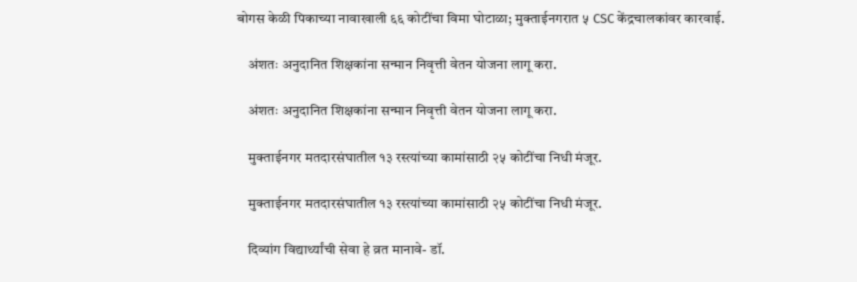बोगस केळी पिकाच्या नावाखाली ६६ कोटींचा विमा घोटाळा; मुक्ताईनगरात ५ CSC केंद्रचालकांवर कारवाई.

    अंशतः अनुदानित शिक्षकांना सन्मान निवृत्ती वेतन योजना लागू करा.

    अंशतः अनुदानित शिक्षकांना सन्मान निवृत्ती वेतन योजना लागू करा.

    मुक्ताईनगर मतदारसंघातील १३ रस्त्यांच्या कामांसाठी २५ कोटींचा निधी मंजूर.

    मुक्ताईनगर मतदारसंघातील १३ रस्त्यांच्या कामांसाठी २५ कोटींचा निधी मंजूर.

    दिव्यांग विद्यार्थ्यांची सेवा हे व्रत मानावे- डॉ.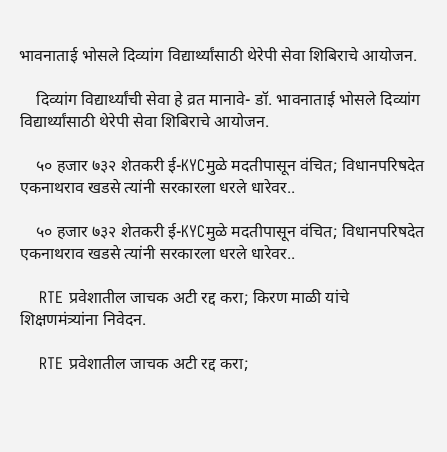भावनाताई भोसले दिव्यांग विद्यार्थ्यांसाठी थेरेपी सेवा शिबिराचे आयोजन.

    दिव्यांग विद्यार्थ्यांची सेवा हे व्रत मानावे- डॉ. भावनाताई भोसले दिव्यांग विद्यार्थ्यांसाठी थेरेपी सेवा शिबिराचे आयोजन.

    ५० हजार ७३२ शेतकरी ई-KYCमुळे मदतीपासून वंचित; विधानपरिषदेत एकनाथराव खडसे त्यांनी सरकारला धरले धारेवर..

    ५० हजार ७३२ शेतकरी ई-KYCमुळे मदतीपासून वंचित; विधानपरिषदेत एकनाथराव खडसे त्यांनी सरकारला धरले धारेवर..

    RTE प्रवेशातील जाचक अटी रद्द करा; किरण माळी यांचे शिक्षणमंत्र्यांना निवेदन.

    RTE प्रवेशातील जाचक अटी रद्द करा;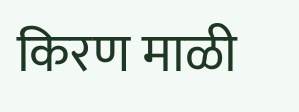किरण माळी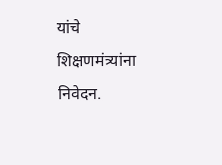यांचे शिक्षणमंत्र्यांना निवेदन.